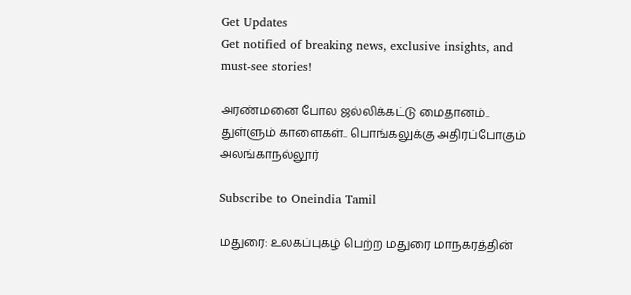Get Updates
Get notified of breaking news, exclusive insights, and must-see stories!

அரண்மனை போல ஜல்லிக்கட்டு மைதானம்.. துள்ளும் காளைகள்.. பொங்கலுக்கு அதிரப்போகும் அலங்காநல்லூர்

Subscribe to Oneindia Tamil

மதுரை: உலகப்புகழ் பெற்ற மதுரை மாநகரத்தின்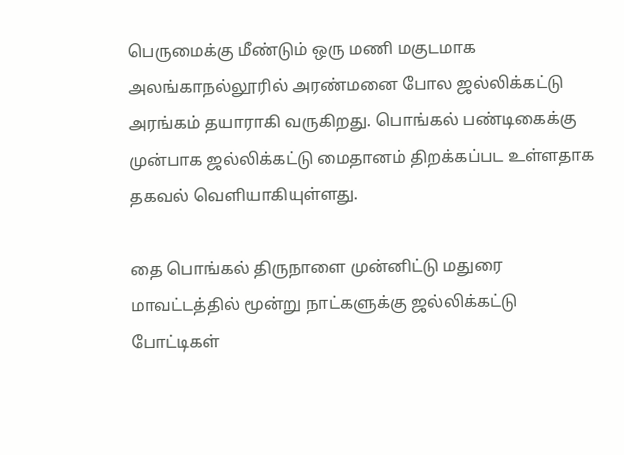பெருமைக்கு மீண்டும் ஒரு மணி மகுடமாக அலங்காநல்லூரில் அரண்மனை போல ஜல்லிக்கட்டு அரங்கம் தயாராகி வருகிறது. பொங்கல் பண்டிகைக்கு முன்பாக ஜல்லிக்கட்டு மைதானம் திறக்கப்பட உள்ளதாக தகவல் வெளியாகியுள்ளது.

தை பொங்கல் திருநாளை முன்னிட்டு மதுரை மாவட்டத்தில் மூன்று நாட்களுக்கு ஜல்லிக்கட்டு போட்டிகள்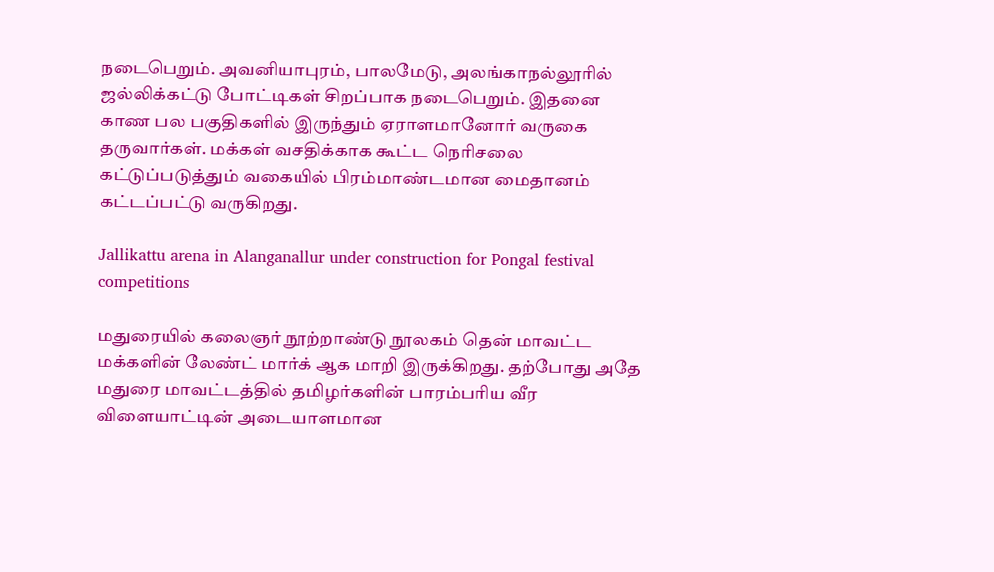நடைபெறும். அவனியாபுரம், பாலமேடு, அலங்காநல்லூரில் ஜல்லிக்கட்டு போட்டிகள் சிறப்பாக நடைபெறும். இதனை காண பல பகுதிகளில் இருந்தும் ஏராளமானோர் வருகை தருவார்கள். மக்கள் வசதிக்காக கூட்ட நெரிசலை கட்டுப்படுத்தும் வகையில் பிரம்மாண்டமான மைதானம் கட்டப்பட்டு வருகிறது.

Jallikattu arena in Alanganallur under construction for Pongal festival competitions

மதுரையில் கலைஞர் நூற்றாண்டு நூலகம் தென் மாவட்ட மக்களின் லேண்ட் மார்க் ஆக மாறி இருக்கிறது. தற்போது அதே மதுரை மாவட்டத்தில் தமிழர்களின் பாரம்பரிய வீர விளையாட்டின் அடையாளமான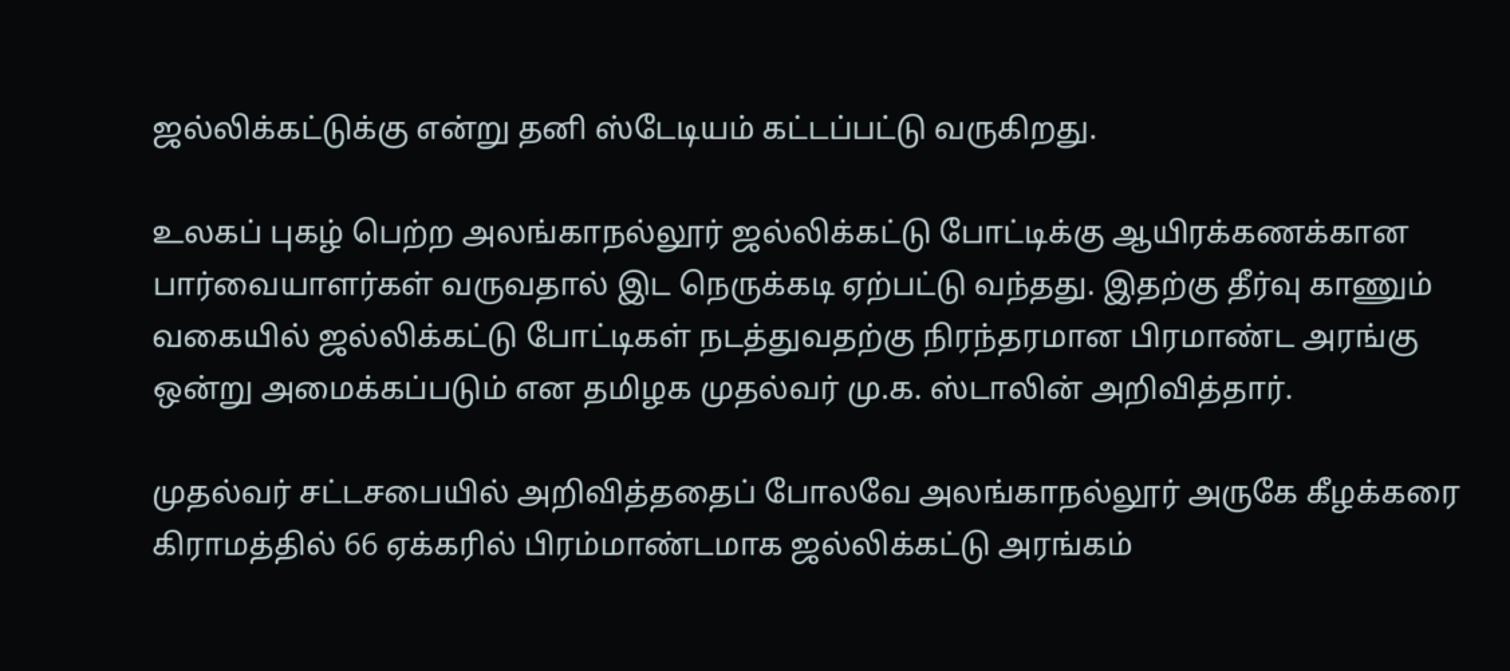ஜல்லிக்கட்டுக்கு என்று தனி ஸ்டேடியம் கட்டப்பட்டு வருகிறது.

உலகப் புகழ் பெற்ற அலங்காநல்லூர் ஜல்லிக்கட்டு போட்டிக்கு ஆயிரக்கணக்கான பார்வையாளர்கள் வருவதால் இட நெருக்கடி ஏற்பட்டு வந்தது. இதற்கு தீர்வு காணும் வகையில் ஜல்லிக்கட்டு போட்டிகள் நடத்துவதற்கு நிரந்தரமான பிரமாண்ட அரங்கு ஒன்று அமைக்கப்படும் என தமிழக முதல்வர் மு.க. ஸ்டாலின் அறிவித்தார்.

முதல்வர் சட்டசபையில் அறிவித்ததைப் போலவே அலங்காநல்லூர் அருகே கீழக்கரை கிராமத்தில் 66 ஏக்கரில் பிரம்மாண்டமாக ஜல்லிக்கட்டு அரங்கம்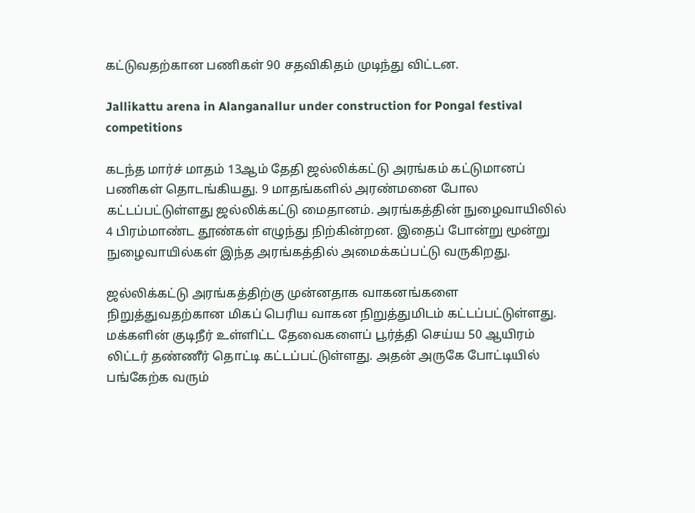கட்டுவதற்கான பணிகள் 90 சதவிகிதம் முடிந்து விட்டன.

Jallikattu arena in Alanganallur under construction for Pongal festival competitions

கடந்த மார்ச் மாதம் 13ஆம் தேதி ஜல்லிக்கட்டு அரங்கம் கட்டுமானப் பணிகள் தொடங்கியது. 9 மாதங்களில் அரண்மனை போல கட்டப்பட்டுள்ளது ஜல்லிக்கட்டு மைதானம். அரங்கத்தின் நுழைவாயிலில் 4 பிரம்மாண்ட தூண்கள் எழுந்து நிற்கின்றன. இதைப் போன்று மூன்று நுழைவாயில்கள் இந்த அரங்கத்தில் அமைக்கப்பட்டு வருகிறது.

ஜல்லிக்கட்டு அரங்கத்திற்கு முன்னதாக வாகனங்களை நிறுத்துவதற்கான மிகப் பெரிய வாகன நிறுத்துமிடம் கட்டப்பட்டுள்ளது.
மக்களின் குடிநீர் உள்ளிட்ட தேவைகளைப் பூர்த்தி செய்ய 50 ஆயிரம் லிட்டர் தண்ணீர் தொட்டி கட்டப்பட்டுள்ளது. அதன் அருகே போட்டியில் பங்கேற்க வரும்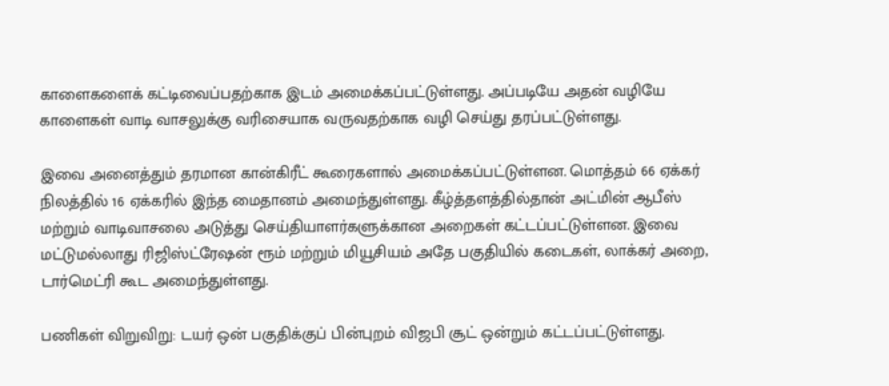காளைகளைக் கட்டிவைப்பதற்காக இடம் அமைக்கப்பட்டுள்ளது. அப்படியே அதன் வழியே காளைகள் வாடி வாசலுக்கு வரிசையாக வருவதற்காக வழி செய்து தரப்பட்டுள்ளது.

இவை அனைத்தும் தரமான கான்கிரீட் கூரைகளால் அமைக்கப்பட்டுள்ளன. மொத்தம் 66 ஏக்கர் நிலத்தில் 16 ஏக்கரில் இந்த மைதானம் அமைந்துள்ளது. கீழ்த்தளத்தில்தான் அட்மின் ஆபீஸ் மற்றும் வாடிவாசலை அடுத்து செய்தியாளர்களுக்கான அறைகள் கட்டப்பட்டுள்ளன. இவை மட்டுமல்லாது ரிஜிஸ்ட்ரேஷன் ரூம் மற்றும் மியூசியம் அதே பகுதியில் கடைகள், லாக்கர் அறை, டார்மெட்ரி கூட அமைந்துள்ளது.

பணிகள் விறுவிறு: டயர் ஒன் பகுதிக்குப் பின்புறம் விஜபி சூட் ஒன்றும் கட்டப்பட்டுள்ளது.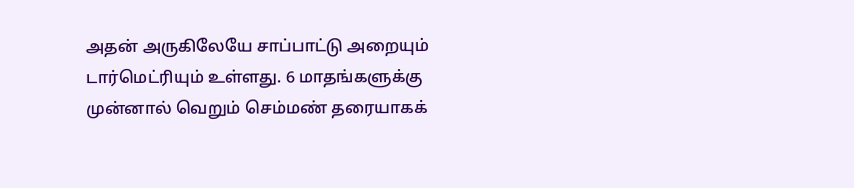அதன் அருகிலேயே சாப்பாட்டு அறையும் டார்மெட்ரியும் உள்ளது. 6 மாதங்களுக்கு முன்னால் வெறும் செம்மண் தரையாகக்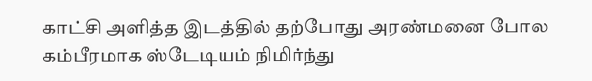காட்சி அளித்த இடத்தில் தற்போது அரண்மனை போல கம்பீரமாக ஸ்டேடியம் நிமிர்ந்து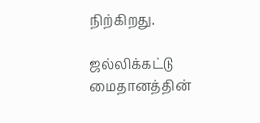நிற்கிறது.

ஜல்லிக்கட்டு மைதானத்தின்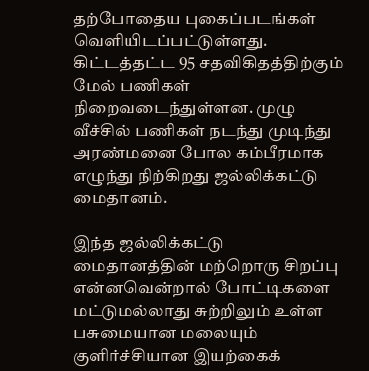தற்போதைய புகைப்படங்கள் வெளியிடப்பட்டுள்ளது. கிட்டத்தட்ட 95 சதவிகிதத்திற்கும் மேல் பணிகள் நிறைவடைந்துள்ளன. முழு வீச்சில் பணிகள் நடந்து முடிந்து அரண்மனை போல கம்பீரமாக எழுந்து நிற்கிறது ஜல்லிக்கட்டு மைதானம்.

இந்த ஜல்லிக்கட்டு மைதானத்தின் மற்றொரு சிறப்பு என்னவென்றால் போட்டிகளை மட்டுமல்லாது சுற்றிலும் உள்ள பசுமையான மலையும் குளிர்ச்சியான இயற்கைக்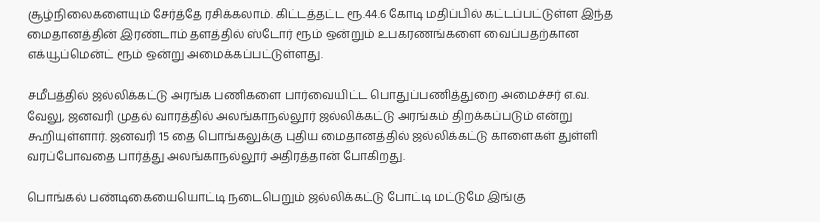சூழ்நிலைகளையும் சேர்த்தே ரசிக்கலாம். கிட்டத்தட்ட ரூ.44.6 கோடி மதிப்பில் கட்டப்பட்டுள்ள இந்த மைதானத்தின் இரண்டாம் தளத்தில் ஸ்டோர் ரூம் ஒன்றும் உபகரணங்களை வைப்பதற்கான எக்யூப்மென்ட் ரூம் ஒன்று அமைக்கப்பட்டுள்ளது.

சமீபத்தில் ஜல்லிக்கட்டு அரங்க பணிகளை பார்வையிட்ட பொதுப்பணித்துறை அமைச்சர் எ.வ. வேலு, ஜனவரி முதல் வாரத்தில் அலங்காநல்லூர் ஜல்லிக்கட்டு அரங்கம் திறக்கப்படும் என்று கூறியுள்ளார். ஜனவரி 15 தை பொங்கலுக்கு புதிய மைதானத்தில் ஜல்லிக்கட்டு காளைகள் துள்ளி வரப்போவதை பார்த்து அலங்காநல்லூர் அதிரத்தான் போகிறது.

பொங்கல் பண்டிகையையொட்டி நடைபெறும் ஜல்லிக்கட்டு போட்டி மட்டுமே இங்கு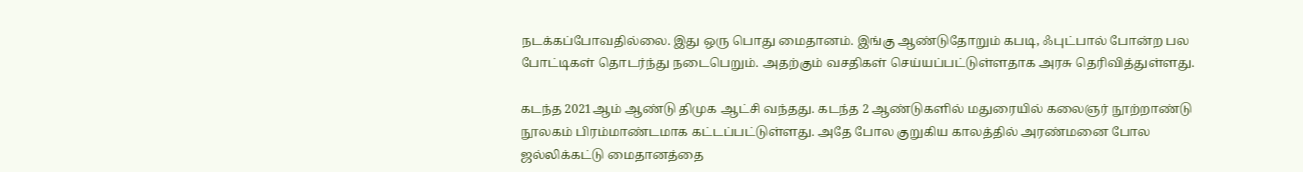நடக்கப்போவதில்லை. இது ஒரு பொது மைதானம். இங்கு ஆண்டுதோறும் கபடி, ஃபுட்பால் போன்ற பல போட்டிகள் தொடர்ந்து நடைபெறும். அதற்கும் வசதிகள் செய்யப்பட்டுள்ளதாக அரசு தெரிவித்துள்ளது.

கடந்த 2021ஆம் ஆண்டு திமுக ஆட்சி வந்தது. கடந்த 2 ஆண்டுகளில் மதுரையில் கலைஞர் நூற்றாண்டு நூலகம் பிரம்மாண்டமாக கட்டப்பட்டுள்ளது. அதே போல குறுகிய காலத்தில் அரண்மனை போல ஜல்லிக்கட்டு மைதானத்தை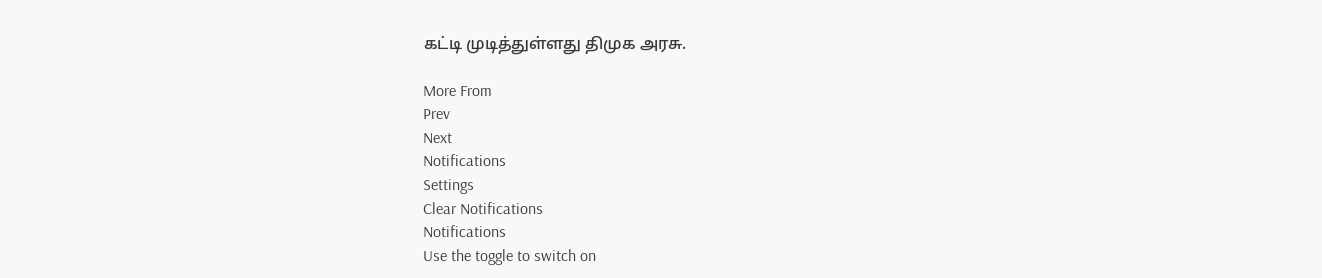கட்டி முடித்துள்ளது திமுக அரசு.

More From
Prev
Next
Notifications
Settings
Clear Notifications
Notifications
Use the toggle to switch on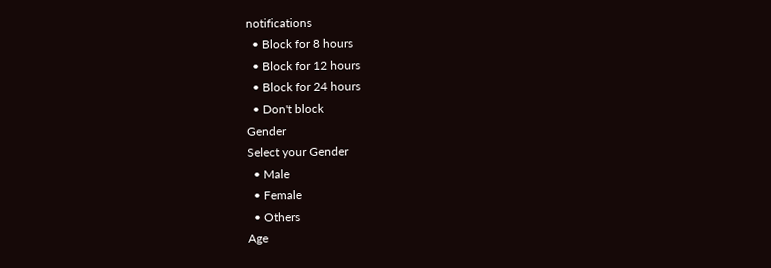notifications
  • Block for 8 hours
  • Block for 12 hours
  • Block for 24 hours
  • Don't block
Gender
Select your Gender
  • Male
  • Female
  • Others
Age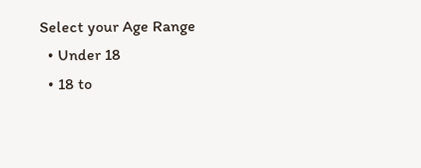Select your Age Range
  • Under 18
  • 18 to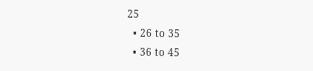25
  • 26 to 35
  • 36 to 45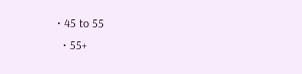• 45 to 55
  • 55+